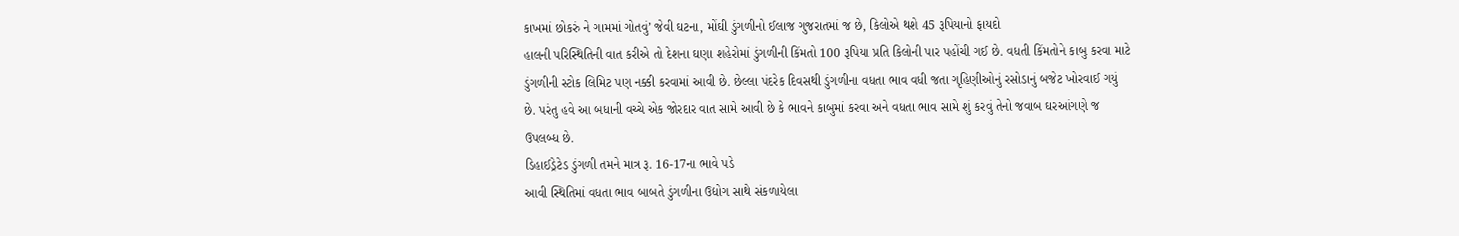કાખમાં છોકરું ને ગામમાં ગોતવું’ જેવી ઘટના, મોંઘી ડુંગળીનો ઈલાજ ગુજરાતમાં જ છે, કિલોએ થશે 45 રૂપિયાનો ફાયદો
હાલની પરિસ્થિતિની વાત કરીએ તો દેશના ઘણા શહેરોમાં ડુંગળીની કિંમતો 100 રૂપિયા પ્રતિ કિલોની પાર પહોંચી ગઈ છે. વધતી કિંમતોને કાબુ કરવા માટે ડુંગળીની સ્ટોક લિમિટ પણ નક્કી કરવામાં આવી છે. છેલ્લા પંદરેક દિવસથી ડુંગળીના વધતા ભાવ વધી જતા ગૃહિણીઓનું રસોડાનું બજેટ ખોરવાઈ ગયું છે. પરંતુ હવે આ બધાની વચ્ચે એક જોરદાર વાત સામે આવી છે કે ભાવને કાબુમાં કરવા અને વધતા ભાવ સામે શું કરવું તેનો જવાબ ઘરઆંગણે જ ઉપલબ્ધ છે.
ડિહાઈડ્રેટેડ ડુંગળી તમને માત્ર રૂ. 16-17ના ભાવે પડે
આવી સ્થિતિમાં વધતા ભાવ બાબતે ડુંગળીના ઉદ્યોગ સાથે સંકળાયેલા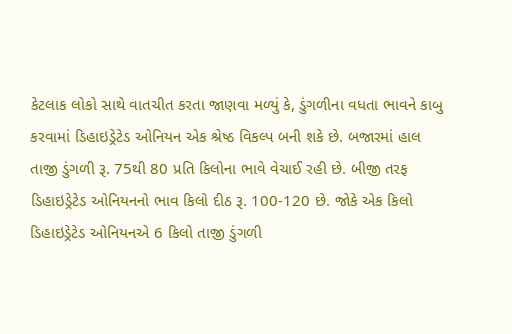કેટલાક લોકો સાથે વાતચીત કરતા જાણવા મળ્યું કે, ડુંગળીના વધતા ભાવને કાબુ કરવામાં ડિહાઇડ્રેટેડ ઓનિયન એક શ્રેષ્ઠ વિકલ્પ બની શકે છે. બજારમાં હાલ તાજી ડુંગળી રૂ. 75થી 80 પ્રતિ કિલોના ભાવે વેચાઈ રહી છે. બીજી તરફ ડિહાઇડ્રેટેડ ઓનિયનનો ભાવ કિલો દીઠ રૂ. 100-120 છે. જોકે એક કિલો ડિહાઇડ્રેટેડ ઓનિયનએ 6 કિલો તાજી ડુંગળી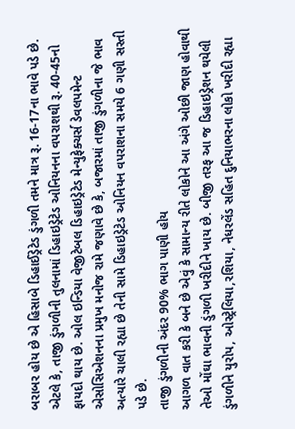બરાબર હોય છે એ હિસાબે ડિહાઈડ્રેટેડ ડુંગળી તમને માત્ર રૂ. 16-17ના ભાવે પડે છે. એટલે કે, તાજી ડુંગળીની તુલનામાં ડિહાઇડ્રેટેડ ઓનિયનના વપરાશથી રૂ. 40-45નો ફાયદો થાય છે. ઓલ ઇન્ડિયા વેજીટેબલ ડિહાઇડ્રેટેડ મેન્યુફેક્ચર્સ ડેવલપમેન્ટ એસોસિએશનના પ્રમુખ મનોજ રામે જણાવે છે કે, બજારમાં તાજી ડુંગળીના જે ભાવ અત્યારે ચાલી રહ્યા છે તેની સામે ડિહાઇડ્રેટેડ ઓનિયન વપરાશના સમયે 6 ગણી સસ્તી પડે છે.
તાજી ડુંગળીની અંદર 90% ભાગ પાણી હોય
આગળ વાત કરી કે બને છે એવું કે સામાન્ય રીતે લોકોને આ અંગે ઓછી જાણ હોવાથી તેઓ મોંઘા ભાવની ડુંગળી ખરીદીને ખાય છે. બીજી તરફ આ જ ડિહાઇડ્રેશન થયેલી ડુંગળીને યુરોપ, ઓસ્ટ્રેલિયા,રશિયા, નેધરલેંડ સહિત દુનિયાભરના લોકો ખરીદી રહ્યા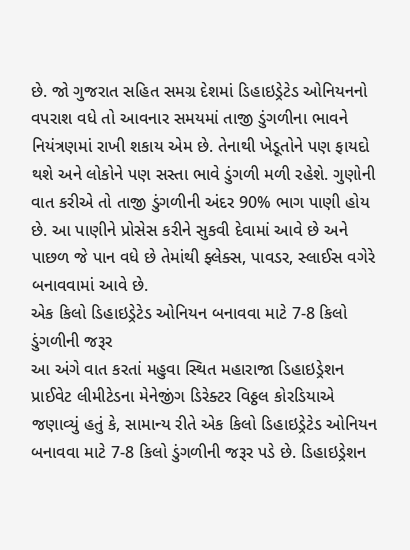છે. જો ગુજરાત સહિત સમગ્ર દેશમાં ડિહાઇડ્રેટેડ ઓનિયનનો વપરાશ વધે તો આવનાર સમયમાં તાજી ડુંગળીના ભાવને નિયંત્રણમાં રાખી શકાય એમ છે. તેનાથી ખેડૂતોને પણ ફાયદો થશે અને લોકોને પણ સસ્તા ભાવે ડુંગળી મળી રહેશે. ગુણોની વાત કરીએ તો તાજી ડુંગળીની અંદર 90% ભાગ પાણી હોય છે. આ પાણીને પ્રોસેસ કરીને સુકવી દેવામાં આવે છે અને પાછળ જે પાન વધે છે તેમાંથી ફ્લેક્સ, પાવડર, સ્લાઈસ વગેરે બનાવવામાં આવે છે.
એક કિલો ડિહાઇડ્રેટેડ ઓનિયન બનાવવા માટે 7-8 કિલો ડુંગળીની જરૂર
આ અંગે વાત કરતાં મહુવા સ્થિત મહારાજા ડિહાઇડ્રેશન પ્રાઈવેટ લીમીટેડના મેનેજીંગ ડિરેક્ટર વિઠ્ઠલ કોરડિયાએ જણાવ્યું હતું કે, સામાન્ય રીતે એક કિલો ડિહાઇડ્રેટેડ ઓનિયન બનાવવા માટે 7-8 કિલો ડુંગળીની જરૂર પડે છે. ડિહાઇડ્રેશન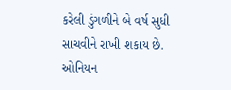કરેલી ડુંગળીને બે વર્ષ સુધી સાચવીને રાખી શકાય છે. ઓનિયન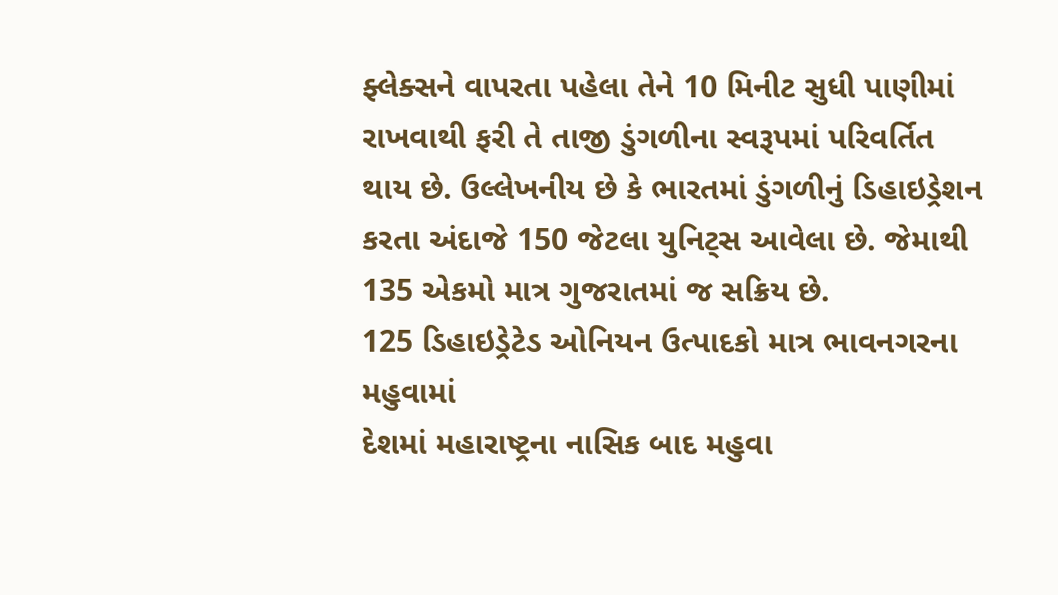ફ્લેક્સને વાપરતા પહેલા તેને 10 મિનીટ સુધી પાણીમાં રાખવાથી ફરી તે તાજી ડુંગળીના સ્વરૂપમાં પરિવર્તિત થાય છે. ઉલ્લેખનીય છે કે ભારતમાં ડુંગળીનું ડિહાઇડ્રેશન કરતા અંદાજે 150 જેટલા યુનિટ્સ આવેલા છે. જેમાથી 135 એકમો માત્ર ગુજરાતમાં જ સક્રિય છે.
125 ડિહાઇડ્રેટેડ ઓનિયન ઉત્પાદકો માત્ર ભાવનગરના મહુવામાં
દેશમાં મહારાષ્ટ્રના નાસિક બાદ મહુવા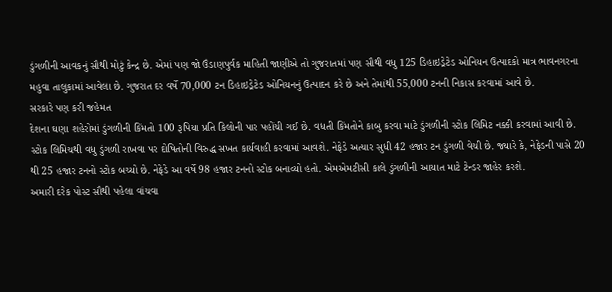ડુંગળીની આવકનું સૌથી મોટું કેન્દ્ર છે. એમાં પણ જો ઉંડાણપુર્વક માહિતી જાણીએ તો ગુજરાતમાં પણ સૌથી વધુ 125 ડિહાઇડ્રેટેડ ઓનિયન ઉત્પાદકો માત્ર ભાવનગરના મહુવા તાલુકામાં આવેલા છે. ગુજરાત દર વર્ષે 70,000 ટન ડિહાઇડ્રેટેડ ઓનિયનનું ઉત્પાદન કરે છે અને તેમાંથી 55,000 ટનની નિકાસ કરવામાં આવે છે.
સરકારે પણ કરી જહેમત
દેશના ઘણા શહેરોમાં ડુંગળીની કિંમતો 100 રૂપિયા પ્રતિ કિલોની પાર પહોંચી ગઈ છે. વધતી કિંમતોને કાબુ કરવા માટે ડુંગળીની સ્ટોક લિમિટ નક્કી કરવામાં આવી છે. સ્ટોક લિમિચથી વધુ ડુંગળી રાખવા પર દોષિતોની વિરુદ્ધ સખત કાર્યવાહી કરવામાં આવશે. નેફેડે અત્યાર સુધી 42 હજાર ટન ડુંગળી વેચી છે. જ્યારે કે, નેફેડની પાસે 20 થી 25 હજાર ટનનો સ્ટોક બચ્યો છે. નેફેડે આ વર્ષે 98 હજાર ટનનો સ્ટોક બનાવ્યો હતો. એમએમટીસી કાલે ડુંગળીની આયાત માટે ટેન્ડર જાહેર કરશે.
અમારી દરેક પોસ્ટ સૌથી પહેલા વાંચવા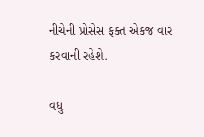નીચેની પ્રોસેસ ફક્ત એકજ વાર કરવાની રહેશે.

વધુ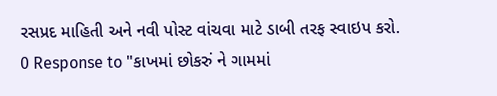રસપ્રદ માહિતી અને નવી પોસ્ટ વાંચવા માટે ડાબી તરફ સ્વાઇપ કરો.
0 Response to "કાખમાં છોકરું ને ગામમાં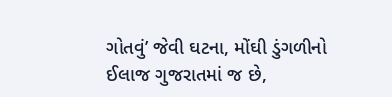ગોતવું’ જેવી ઘટના, મોંઘી ડુંગળીનો ઈલાજ ગુજરાતમાં જ છે,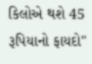કિલોએ થશે 45 રૂપિયાનો ફાયદો"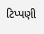ટિપ્પણી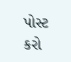પોસ્ટ કરો